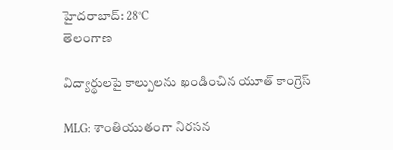హైదరాబాద్: 28°C
తెలంగాణ

విద్యార్థులపై కాల్పులను ఖండించిన యూత్ కాంగ్రెస్

MLG: శాంతియుతంగా నిరసన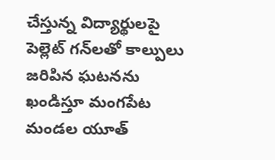చేస్తున్న విద్యార్థులపై పెల్లెట్ గన్‌లతో కాల్పులు జరిపిన ఘటనను ఖండిస్తూ మంగపేట మండల యూత్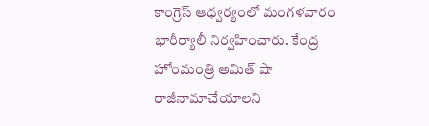కాంగ్రెస్ ఆధ్వర్యంలో మంగళవారం భారీర్యాలీ నిర్వహించారు. కేంద్ర హోంమంత్రి అమిత్ షా రాజీనామాచేయాలని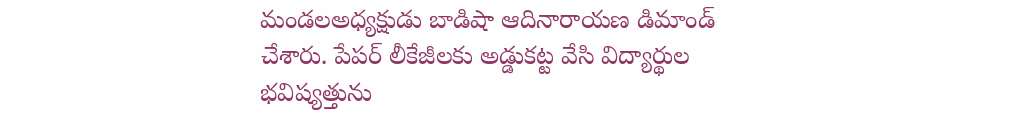మండలఅధ్యక్షుడు బాడిషా ఆదినారాయణ డిమాండ్ చేశారు. పేపర్ లీకేజీలకు అడ్డుకట్ట వేసి విద్యార్థుల భవిష్యత్తును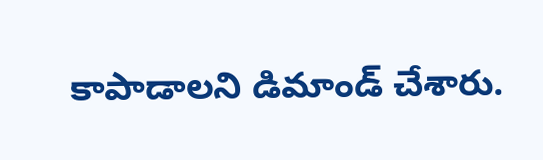కాపాడాలని డిమాండ్ చేశారు.